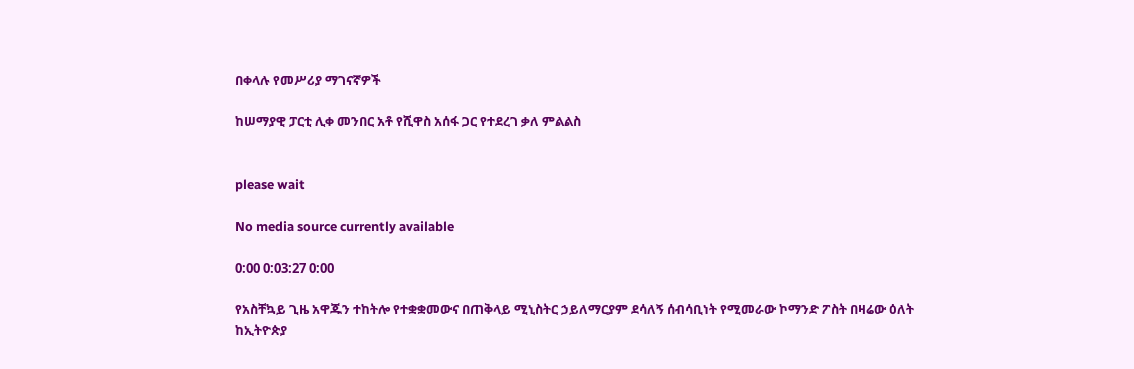በቀላሉ የመሥሪያ ማገናኛዎች

ከሠማያዊ ፓርቲ ሊቀ መንበር አቶ የሺዋስ አሰፋ ጋር የተደረገ ቃለ ምልልስ


please wait

No media source currently available

0:00 0:03:27 0:00

የአስቸኳይ ጊዜ አዋጁን ተከትሎ የተቋቋመውና በጠቅላይ ሚኒስትር ኃይለማርያም ደሳለኝ ሰብሳቢነት የሚመራው ኮማንድ ፖስት በዛሬው ዕለት ከኢትዮጵያ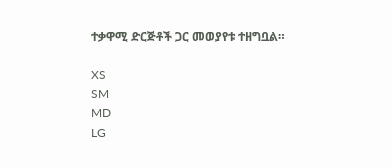ተቃዋሚ ድርጅቶች ጋር መወያየቱ ተዘግቧል።

XS
SM
MD
LG